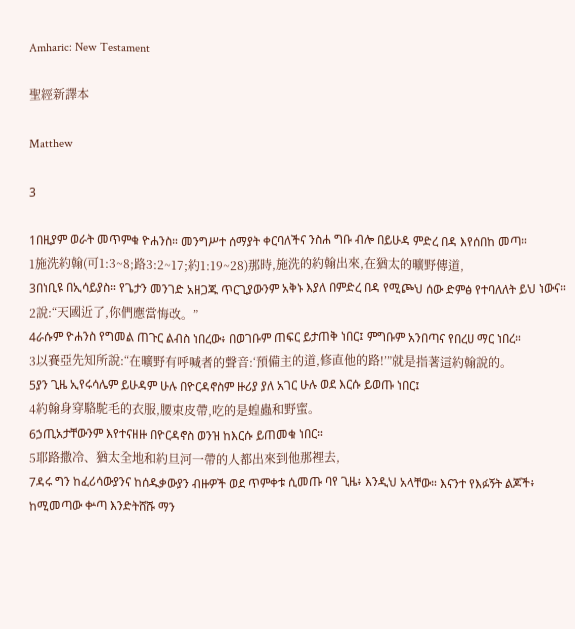Amharic: New Testament

聖經新譯本

Matthew

3

1በዚያም ወራት መጥምቁ ዮሐንስ። መንግሥተ ሰማያት ቀርባለችና ንስሐ ግቡ ብሎ በይሁዳ ምድረ በዳ እየሰበከ መጣ።
1施洗約翰(可1:3~8;路3:2~17;約1:19~28)那時,施洗的約翰出來,在猶太的曠野傳道,
3በነቢዩ በኢሳይያስ። የጌታን መንገድ አዘጋጁ ጥርጊያውንም አቅኑ እያለ በምድረ በዳ የሚጮህ ሰው ድምፅ የተባለለት ይህ ነውና።
2說:“天國近了,你們應當悔改。”
4ራሱም ዮሐንስ የግመል ጠጉር ልብስ ነበረው፥ በወገቡም ጠፍር ይታጠቅ ነበር፤ ምግቡም አንበጣና የበረሀ ማር ነበረ።
3以賽亞先知所說:“在曠野有呼喊者的聲音:‘預備主的道,修直他的路!’”就是指著這約翰說的。
5ያን ጊዜ ኢየሩሳሌም ይሁዳም ሁሉ በዮርዳኖስም ዙሪያ ያለ አገር ሁሉ ወደ እርሱ ይወጡ ነበር፤
4約翰身穿駱駝毛的衣服,腰束皮帶,吃的是蝗蟲和野蜜。
6ኃጢአታቸውንም እየተናዘዙ በዮርዳኖስ ወንዝ ከእርሱ ይጠመቁ ነበር።
5耶路撒冷、猶太全地和約旦河一帶的人都出來到他那裡去,
7ዳሩ ግን ከፈሪሳውያንና ከሰዱቃውያን ብዙዎች ወደ ጥምቀቱ ሲመጡ ባየ ጊዜ፥ እንዲህ አላቸው። እናንተ የእፉኝት ልጆች፥ ከሚመጣው ቍጣ እንድትሸሹ ማን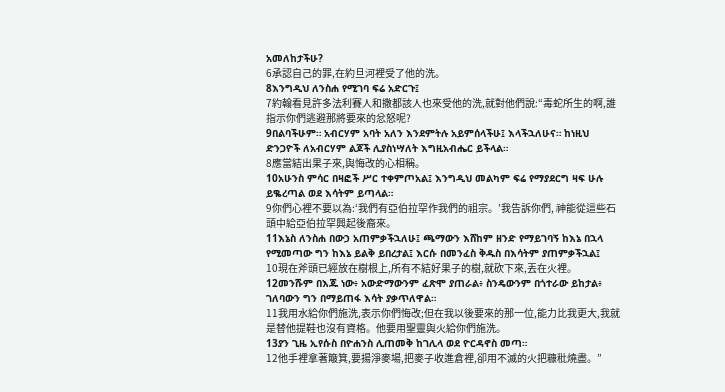አመለከታችሁ?
6承認自己的罪,在約旦河裡受了他的洗。
8እንግዲህ ለንስሐ የሚገባ ፍሬ አድርጉ፤
7約翰看見許多法利賽人和撒都該人也來受他的洗,就對他們說:“毒蛇所生的啊,誰指示你們逃避那將要來的忿怒呢?
9በልባችሁም። አብርሃም አባት አለን እንደምትሉ አይምሰላችሁ፤ እላችኋለሁና። ከነዚህ ድንጋዮች ለአብርሃም ልጆች ሊያስነሣለት እግዚአብሔር ይችላል።
8應當結出果子來,與悔改的心相稱。
10አሁንስ ምሳር በዛፎች ሥር ተቀምጦአል፤ እንግዲህ መልካም ፍሬ የማያደርግ ዛፍ ሁሉ ይቈረጣል ወደ እሳትም ይጣላል።
9你們心裡不要以為:‘我們有亞伯拉罕作我們的祖宗。’我告訴你們, 神能從這些石頭中給亞伯拉罕興起後裔來。
11እኔስ ለንስሐ በውኃ አጠምቃችኋለሁ፤ ጫማውን እሸከም ዘንድ የማይገባኝ ከእኔ በኋላ የሚመጣው ግን ከእኔ ይልቅ ይበረታል፤ እርሱ በመንፈስ ቅዱስ በእሳትም ያጠምቃችኋል፤
10現在斧頭已經放在樹根上,所有不結好果子的樹,就砍下來,丟在火裡。
12መንሹም በእጁ ነው፥ አውድማውንም ፈጽሞ ያጠራል፥ ስንዴውንም በጎተራው ይከታል፥ ገለባውን ግን በማይጠፋ እሳት ያቃጥለዋል።
11我用水給你們施洗,表示你們悔改;但在我以後要來的那一位,能力比我更大,我就是替他提鞋也沒有資格。他要用聖靈與火給你們施洗。
13ያን ጊዜ ኢየሱስ በዮሐንስ ሊጠመቅ ከገሊላ ወደ ዮርዳኖስ መጣ።
12他手裡拿著簸箕,要揚淨麥場,把麥子收進倉裡,卻用不滅的火把糠秕燒盡。”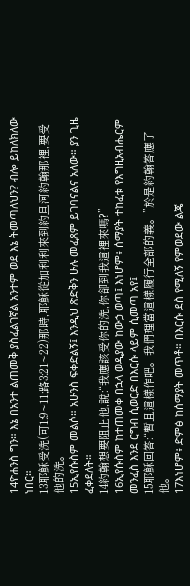14ዮሐንስ ግን። እኔ በአንተ ልጠመቅ ያስፈልገኛል አንተም ወደ እኔ ትመጣለህን? ብሎ ይከለክለው ነበር።
13耶穌受洗(可1:9~11;路3:21~22)那時,耶穌從加利利來到約旦河約翰那裡,要受他的洗。
15ኢየሱስም መልሶ። አሁንስ ፍቀድልኝ፤ እንዲህ ጽድቅን ሁሉ መፈጸም ይገባናልና አለው። ያን ጊዜ ፈቀደለት።
14約翰想要阻止他,說:“我應該受你的洗,你卻到我這裡來嗎?”
16ኢየሱስም ከተጠመቀ በኋላ ወዲያው ከውኃ ወጣ፤ እነሆም፥ ሰማያት ተከፈቱ የእግዚአብሔርም መንፈስ እንደ ርግብ ሲወርድ በእርሱ ላይም ሲመጣ አየ፤
15耶穌回答:“暫且這樣作吧。我們理當這樣履行全部的義。”於是約翰答應了他。
17እነሆም፥ ድምፅ ከሰማያት መጥቶ። በእርሱ ደስ የሚለኝ የምወደው ልጄ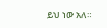ይህ ነው አለ።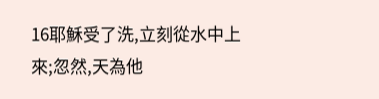16耶穌受了洗,立刻從水中上來;忽然,天為他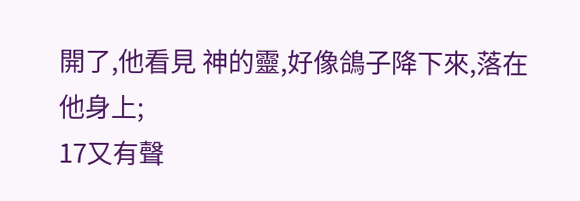開了,他看見 神的靈,好像鴿子降下來,落在他身上;
17又有聲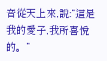音從天上來,說:“這是我的愛子,我所喜悅的。”